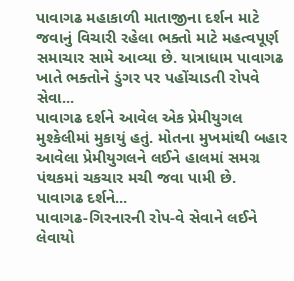પાવાગઢ મહાકાળી માતાજીના દર્શન માટે જવાનું વિચારી રહેલા ભક્તો માટે મહત્વપૂર્ણ સમાચાર સામે આવ્યા છે. યાત્રાધામ પાવાગઢ ખાતે ભક્તોને ડુંગર પર પહોંચાડતી રોપવે સેવા...
પાવાગઢ દર્શને આવેલ એક પ્રેમીયુગલ મુશ્કેલીમાં મુકાયું હતું. મોતના મુખમાંથી બહાર આવેલા પ્રેમીયુગલને લઈને હાલમાં સમગ્ર પંથકમાં ચકચાર મચી જવા પામી છે.
પાવાગઢ દર્શને...
પાવાગઢ-ગિરનારની રોપ-વે સેવાને લઈને લેવાયો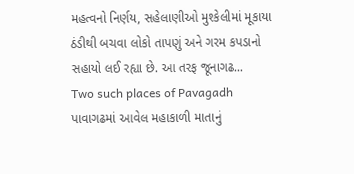મહત્વનો નિર્ણય, સહેલાણીઓ મુશ્કેલીમાં મૂકાયા
ઠંડીથી બચવા લોકો તાપણું અને ગરમ કપડાનો સહાયો લઈ રહ્યા છે. આ તરફ જૂનાગઢ...
Two such places of Pavagadh
પાવાગઢમાં આવેલ મહાકાળી માતાનું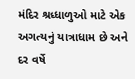મંદિર શ્રધ્ધાળુઓ માટે એક અગત્યનું યાત્રાધામ છે અને દર વર્ષે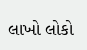લાખો લોકો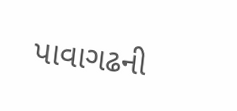પાવાગઢની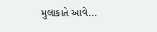મુલાકાતે આવે...